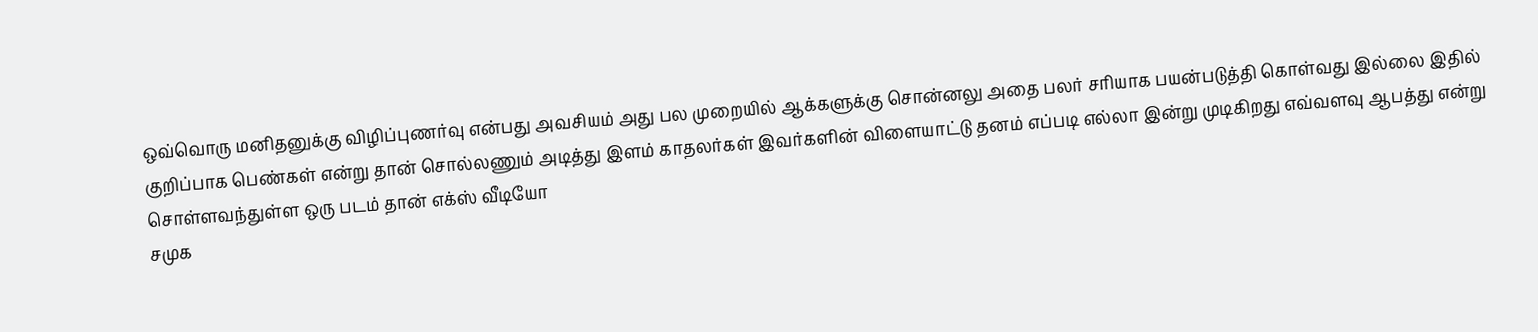ஒவ்வொரு மனிதனுக்கு விழிப்புணர்வு என்பது அவசியம் அது பல முறையில் ஆக்களுக்கு சொன்னலு அதை பலர் சரியாக பயன்படுத்தி கொள்வது இல்லை இதில் குறிப்பாக பெண்கள் என்று தான் சொல்லணும் அடித்து இளம் காதலர்கள் இவர்களின் விளையாட்டு தனம் எப்படி எல்லா இன்று முடிகிறது எவ்வளவு ஆபத்து என்று சொள்ளவந்துள்ள ஒரு படம் தான் எக்ஸ் வீடியோ
சமுக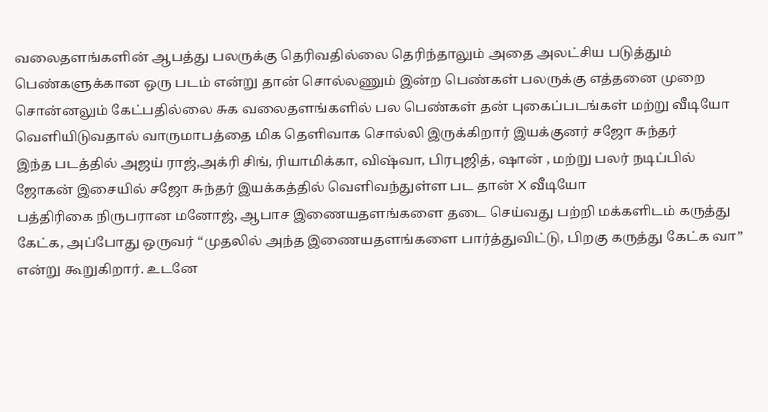வலைதளங்களின் ஆபத்து பலருக்கு தெரிவதில்லை தெரிந்தாலும் அதை அலட்சிய படுத்தும் பெண்களுக்கான ஒரு படம் என்று தான் சொல்லணும் இன்ற பெண்கள் பலருக்கு எத்தனை முறை சொன்னலும் கேட்பதில்லை சுக வலைதளங்களில் பல பெண்கள் தன் புகைப்படங்கள் மற்று வீடியோ வெளியிடுவதால் வாருமாபத்தை மிக தெளிவாக சொல்லி இருக்கிறார் இயக்குனர் சஜோ சுந்தர்
இந்த படத்தில் அஜய் ராஜ்,அக்ரி சிங், ரியாமிக்கா, விஷ்வா, பிரபுஜித், ஷான் , மற்று பலர் நடிப்பில் ஜோகன் இசையில் சஜோ சுந்தர் இயக்கத்தில் வெளிவந்துள்ள பட தான் X வீடியோ
பத்திரிகை நிருபரான மனோஜ், ஆபாச இணையதளங்களை தடை செய்வது பற்றி மக்களிடம் கருத்து கேட்க, அப்போது ஒருவர் “முதலில் அந்த இணையதளங்களை பார்த்துவிட்டு, பிறகு கருத்து கேட்க வா” என்று கூறுகிறார். உடனே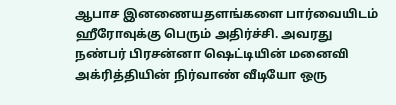ஆபாச இனணையதளங்களை பார்வையிடம் ஹீரோவுக்கு பெரும் அதிர்ச்சி. அவரது நண்பர் பிரசன்னா ஷெட்டியின் மனைவி அக்ரித்தியின் நிர்வாண் வீடியோ ஒரு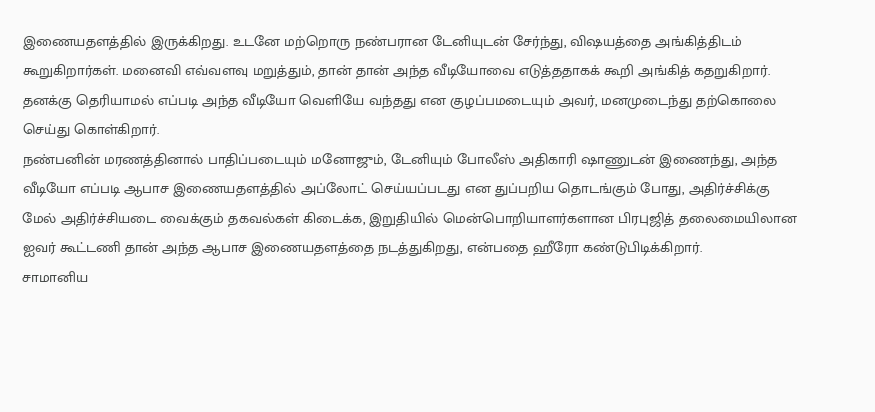இணையதளத்தில் இருக்கிறது. உடனே மற்றொரு நண்பரான டேனியுடன் சேர்ந்து, விஷயத்தை அங்கித்திடம் கூறுகிறார்கள். மனைவி எவ்வளவு மறுத்தும், தான் தான் அந்த வீடியோவை எடுத்ததாகக் கூறி அங்கித் கதறுகிறார். தனக்கு தெரியாமல் எப்படி அந்த வீடியோ வெளியே வந்தது என குழப்பமடையும் அவர், மனமுடைந்து தற்கொலை செய்து கொள்கிறார்.
நண்பனின் மரணத்தினால் பாதிப்படையும் மனோஜும், டேனியும் போலீஸ் அதிகாரி ஷாணுடன் இணைந்து, அந்த வீடியோ எப்படி ஆபாச இணையதளத்தில் அப்லோட் செய்யப்படது என துப்பறிய தொடங்கும் போது, அதிர்ச்சிக்கு மேல் அதிர்ச்சியடை வைக்கும் தகவல்கள் கிடைக்க, இறுதியில் மென்பொறியாளர்களான பிரபுஜித் தலைமையிலான ஐவர் கூட்டணி தான் அந்த ஆபாச இணையதளத்தை நடத்துகிறது, என்பதை ஹீரோ கண்டுபிடிக்கிறார்.
சாமானிய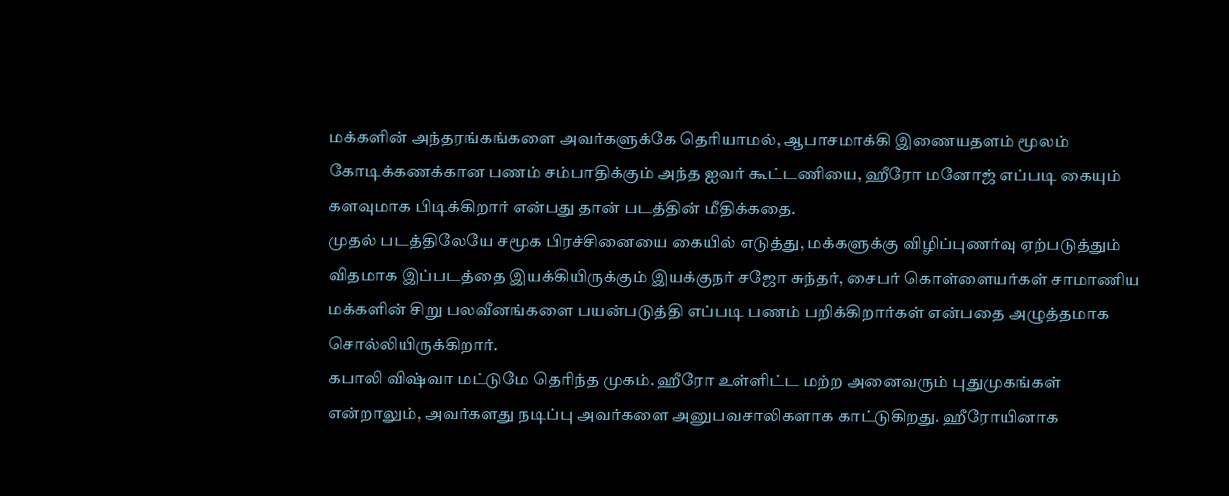மக்களின் அந்தரங்கங்களை அவர்களுக்கே தெரியாமல், ஆபாசமாக்கி இணையதளம் மூலம் கோடிக்கணக்கான பணம் சம்பாதிக்கும் அந்த ஐவர் கூட்டணியை, ஹீரோ மனோஜ் எப்படி கையும் களவுமாக பிடிக்கிறார் என்பது தான் படத்தின் மீதிக்கதை.
முதல் படத்திலேயே சமூக பிரச்சினையை கையில் எடுத்து, மக்களுக்கு விழிப்புணர்வு ஏற்படுத்தும் விதமாக இப்படத்தை இயக்கியிருக்கும் இயக்குநர் சஜோ சுந்தர், சைபர் கொள்ளையர்கள் சாமாணிய மக்களின் சிறு பலவீனங்களை பயன்படுத்தி எப்படி பணம் பறிக்கிறார்கள் என்பதை அழுத்தமாக சொல்லியிருக்கிறார்.
கபாலி விஷ்வா மட்டுமே தெரிந்த முகம். ஹீரோ உள்ளிட்ட மற்ற அனைவரும் புதுமுகங்கள் என்றாலும், அவர்களது நடிப்பு அவர்களை அனுபவசாலிகளாக காட்டுகிறது. ஹீரோயினாக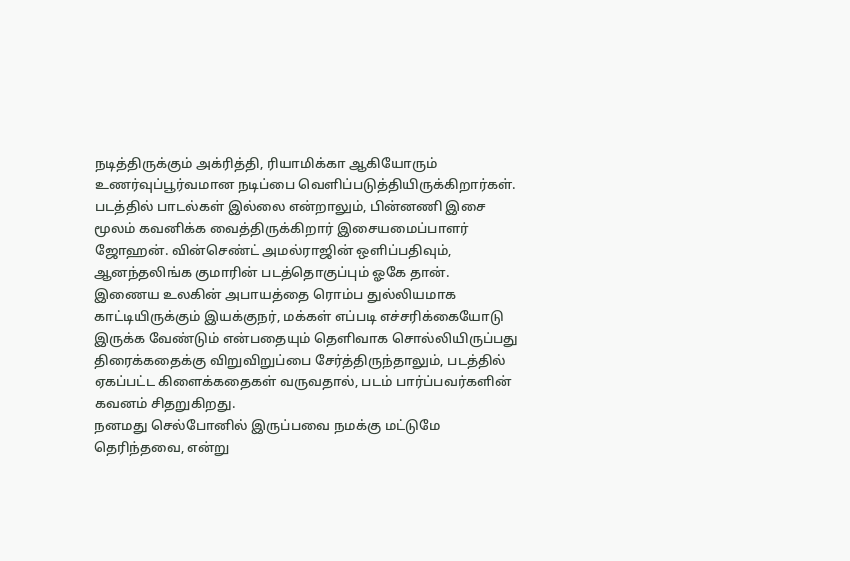நடித்திருக்கும் அக்ரித்தி, ரியாமிக்கா ஆகியோரும் உணர்வுப்பூர்வமான நடிப்பை வெளிப்படுத்தியிருக்கிறார்கள்.
படத்தில் பாடல்கள் இல்லை என்றாலும், பின்னணி இசை மூலம் கவனிக்க வைத்திருக்கிறார் இசையமைப்பாளர் ஜோஹன். வின்செண்ட் அமல்ராஜின் ஒளிப்பதிவும், ஆனந்தலிங்க குமாரின் படத்தொகுப்பும் ஓகே தான்.
இணைய உலகின் அபாயத்தை ரொம்ப துல்லியமாக காட்டியிருக்கும் இயக்குநர், மக்கள் எப்படி எச்சரிக்கையோடு இருக்க வேண்டும் என்பதையும் தெளிவாக சொல்லியிருப்பது திரைக்கதைக்கு விறுவிறுப்பை சேர்த்திருந்தாலும், படத்தில் ஏகப்பட்ட கிளைக்கதைகள் வருவதால், படம் பார்ப்பவர்களின் கவனம் சிதறுகிறது.
நனமது செல்போனில் இருப்பவை நமக்கு மட்டுமே தெரிந்தவை, என்று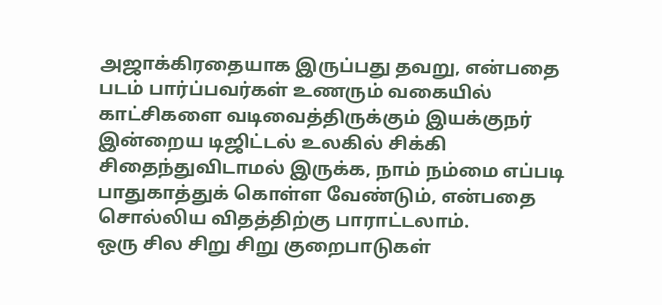அஜாக்கிரதையாக இருப்பது தவறு, என்பதை படம் பார்ப்பவர்கள் உணரும் வகையில் காட்சிகளை வடிவைத்திருக்கும் இயக்குநர் இன்றைய டிஜிட்டல் உலகில் சிக்கி சிதைந்துவிடாமல் இருக்க, நாம் நம்மை எப்படி பாதுகாத்துக் கொள்ள வேண்டும், என்பதை சொல்லிய விதத்திற்கு பாராட்டலாம்.
ஒரு சில சிறு சிறு குறைபாடுகள்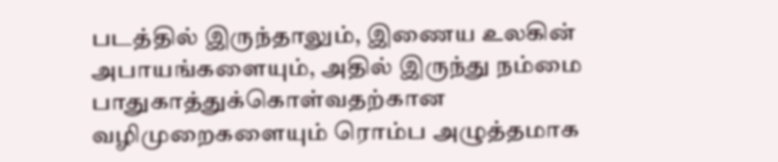படத்தில் இருந்தாலும், இணைய உலகின் அபாயங்களையும், அதில் இருந்து நம்மை பாதுகாத்துக்கொள்வதற்கான வழிமுறைகளையும் ரொம்ப அழுத்தமாக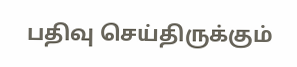பதிவு செய்திருக்கும்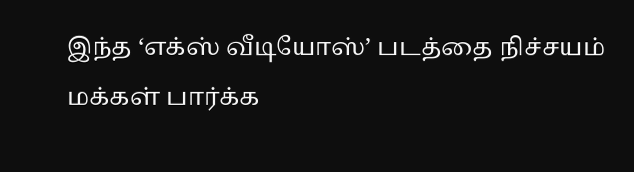இந்த ‘எக்ஸ் வீடியோஸ்’ படத்தை நிச்சயம் மக்கள் பார்க்க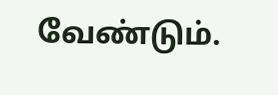வேண்டும்.